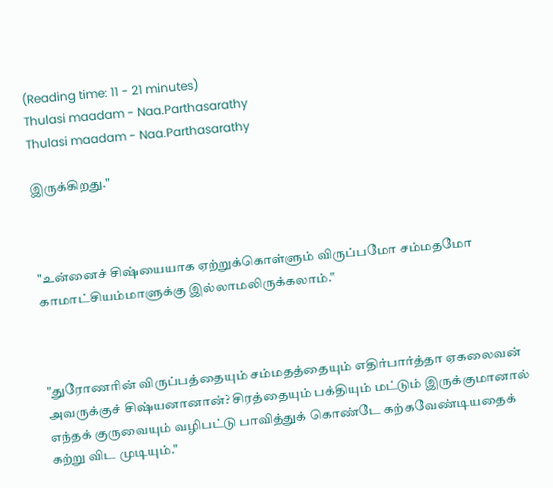(Reading time: 11 - 21 minutes)
Thulasi maadam - Naa.Parthasarathy
Thulasi maadam - Naa.Parthasarathy

இருக்கிறது."



"உன்னைச் சிஷ்யையாக ஏற்றுக்கொள்ளும் விருப்பமோ சம்மதமோ காமாட்சியம்மாளுக்கு இல்லாமலிருக்கலாம்."



"துரோணரின் விருப்பத்தையும் சம்மதத்தையும் எதிர்பார்த்தா ஏகலைவன் அவருக்குச் சிஷ்யனானான்? சிரத்தையும் பக்தியும் மட்டும் இருக்குமானால் எந்தக் குருவையும் வழிபட்டு பாவித்துக் கொண்டே கற்கவேண்டியதைக் கற்று விட முடியும்."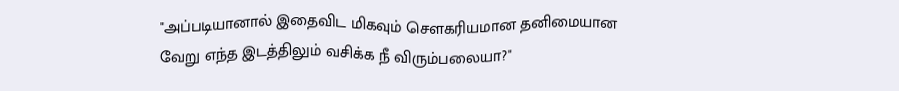"அப்படியானால் இதைவிட மிகவும் சௌகரியமான தனிமையான வேறு எந்த இடத்திலும் வசிக்க நீ விரும்பலையா?"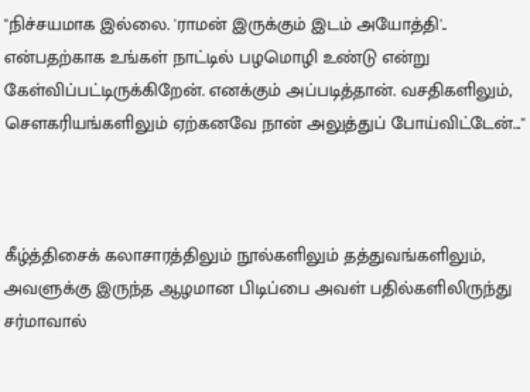"நிச்சயமாக இல்லை. 'ராமன் இருக்கும் இடம் அயோத்தி'.. என்பதற்காக உங்கள் நாட்டில் பழமொழி உண்டு என்று கேள்விப்பட்டிருக்கிறேன். எனக்கும் அப்படித்தான். வசதிகளிலும், சௌகரியங்களிலும் ஏற்கனவே நான் அலுத்துப் போய்விட்டேன்..."



கீழ்த்திசைக் கலாசாரத்திலும் நூல்களிலும் தத்துவங்களிலும், அவளுக்கு இருந்த ஆழமான பிடிப்பை அவள் பதில்களிலிருந்து சர்மாவால்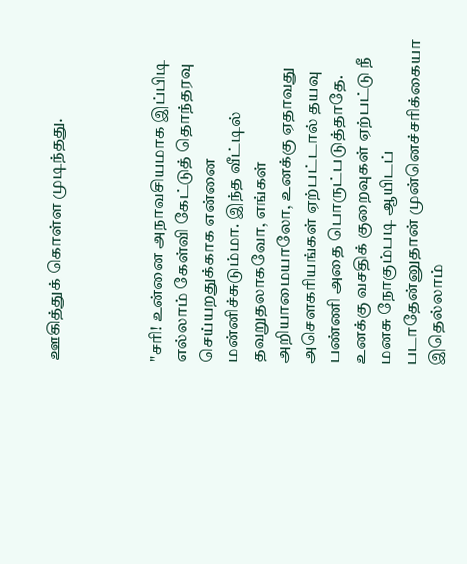ஊகித்துக் கொள்ள முடிந்தது.



"சரி! உன்னை அநாவசியமாக இப்பிடி எல்லாம் கேள்வி கேட்டுத் தொந்தரவு செய்யறதுக்காக என்னை மன்னிச்சுடும்மா. இந்த வீட்டில் தவறுதலாகவோ, எங்கள் அறியாமையாலோ, உனக்கு ஏதாவது அசௌகரியங்கள் ஏற்பட்டால் தயவு பண்ணி அதை பொருட்படுத்தாதே. உனக்கு வசதிக் குறைவுகள் ஏற்பட்டு நீ மனசு நோகும்படி ஆயிடப் படாதேன்னுதான் முன்னெச்சரிக்கையா இதெல்லாம்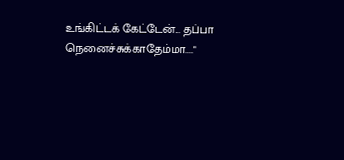உங்கிட்டக் கேட்டேன்... தப்பா நெனைச்சுக்காதேம்மா...."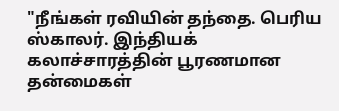"நீங்கள் ரவியின் தந்தை. பெரிய ஸ்காலர். இந்தியக் கலாச்சாரத்தின் பூரணமான தன்மைகள்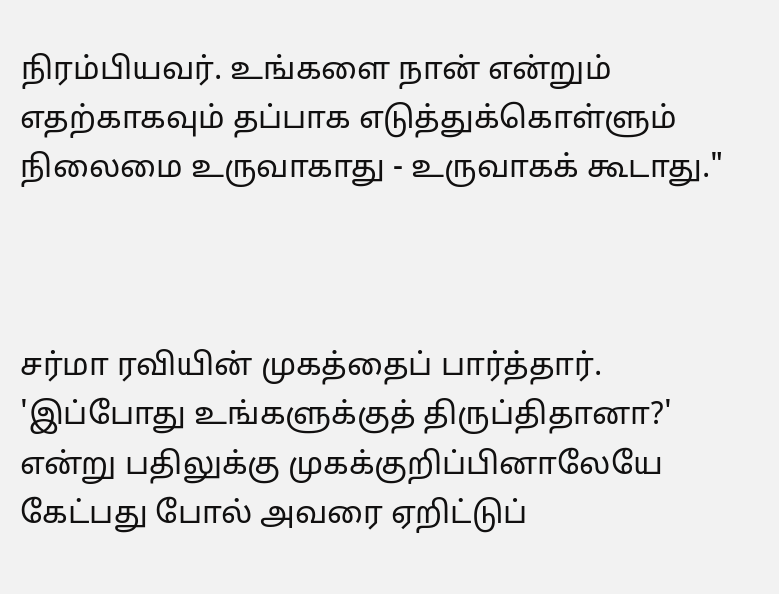நிரம்பியவர். உங்களை நான் என்றும் எதற்காகவும் தப்பாக எடுத்துக்கொள்ளும் நிலைமை உருவாகாது - உருவாகக் கூடாது."



சர்மா ரவியின் முகத்தைப் பார்த்தார். 'இப்போது உங்களுக்குத் திருப்திதானா?' என்று பதிலுக்கு முகக்குறிப்பினாலேயே கேட்பது போல் அவரை ஏறிட்டுப்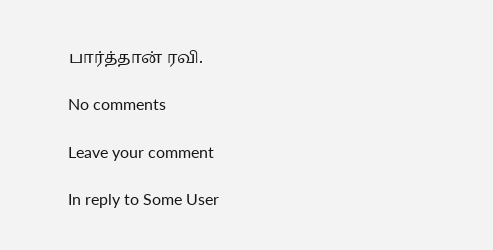பார்த்தான் ரவி.

No comments

Leave your comment

In reply to Some User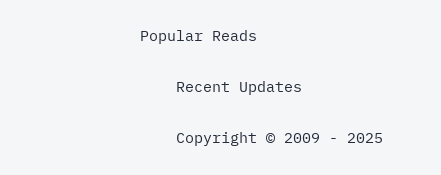Popular Reads

    Recent Updates

    Copyright © 2009 - 2025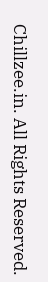Chillzee.in. All Rights Reserved.